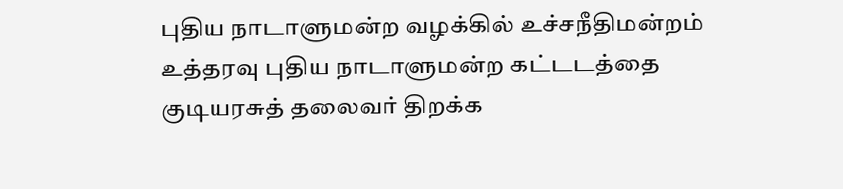புதிய நாடாளுமன்ற வழக்கில் உச்சநீதிமன்றம் உத்தரவு புதிய நாடாளுமன்ற கட்டடத்தை குடியரசுத் தலைவர் திறக்க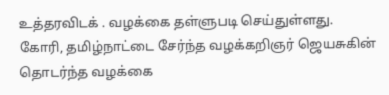உத்தரவிடக் . வழக்கை தள்ளுபடி செய்துள்ளது.
கோரி, தமிழ்நாட்டை சேர்ந்த வழக்கறிஞர் ஜெயசுகின் தொடர்ந்த வழக்கை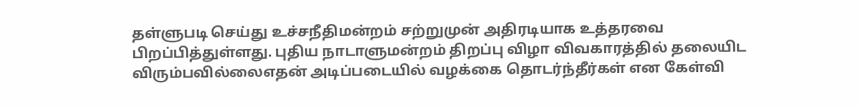தள்ளுபடி செய்து உச்சநீதிமன்றம் சற்றுமுன் அதிரடியாக உத்தரவை பிறப்பித்துள்ளது. புதிய நாடாளுமன்றம் திறப்பு விழா விவகாரத்தில் தலையிட விரும்பவில்லைஎதன் அடிப்படையில் வழக்கை தொடர்ந்தீர்கள் என கேள்வி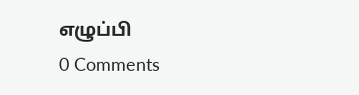எழுப்பி
0 Comments